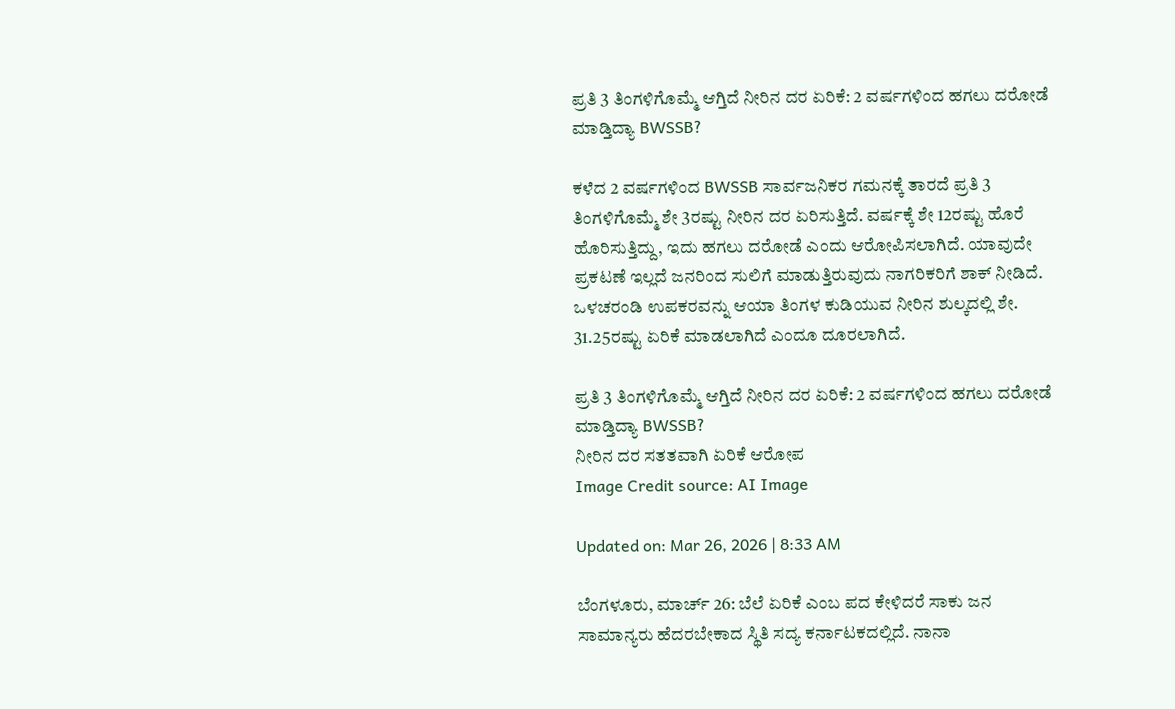ಪ್ರತಿ 3 ತಿಂಗಳಿಗೊಮ್ಮೆ ಆಗ್ತಿದೆ ನೀರಿನ ದರ ಏರಿಕೆ: 2 ವರ್ಷಗಳಿಂದ‌ ಹಗಲು ದರೋಡೆ ಮಾಡ್ತಿದ್ಯಾ BWSSB?

ಕಳೆದ 2 ವರ್ಷಗಳಿಂದ BWSSB ಸಾರ್ವಜನಿಕರ ಗಮನಕ್ಕೆ ತಾರದೆ ಪ್ರತಿ 3 ತಿಂಗಳಿಗೊಮ್ಮೆ ಶೇ 3ರಷ್ಟು ನೀರಿನ ದರ ಏರಿಸುತ್ತಿದೆ. ವರ್ಷಕ್ಕೆ ಶೇ 12ರಷ್ಟು ಹೊರೆ ಹೊರಿಸುತ್ತಿದ್ದು, ಇದು ಹಗಲು ದರೋಡೆ ಎಂದು ಆರೋಪಿಸಲಾಗಿದೆ. ಯಾವುದೇ ಪ್ರಕಟಣೆ ಇಲ್ಲದೆ ಜನರಿಂದ ಸುಲಿಗೆ ಮಾಡುತ್ತಿರುವುದು ನಾಗರಿಕರಿಗೆ ಶಾಕ್ ನೀಡಿದೆ. ಒಳಚರಂಡಿ ಉಪಕರವನ್ನು ಆಯಾ ತಿಂಗಳ ಕುಡಿಯುವ ನೀರಿನ ಶುಲ್ಕದಲ್ಲಿ ಶೇ. 31.25ರಷ್ಟು ಏರಿಕೆ ಮಾಡಲಾಗಿದೆ ಎಂದೂ ದೂರಲಾಗಿದೆ.

ಪ್ರತಿ 3 ತಿಂಗಳಿಗೊಮ್ಮೆ ಆಗ್ತಿದೆ ನೀರಿನ ದರ ಏರಿಕೆ: 2 ವರ್ಷಗಳಿಂದ‌ ಹಗಲು ದರೋಡೆ ಮಾಡ್ತಿದ್ಯಾ BWSSB?
ನೀರಿನ ದರ ಸತತವಾಗಿ ಏರಿಕೆ ಆರೋಪ
Image Credit source: AI Image

Updated on: Mar 26, 2026 | 8:33 AM

ಬೆಂಗಳೂರು, ಮಾರ್ಚ್ 26: ಬೆಲೆ ಏರಿಕೆ ಎಂಬ ಪದ ಕೇಳಿದರೆ ಸಾಕು ಜನ ಸಾಮಾನ್ಯರು ಹೆದರಬೇಕಾದ ಸ್ಥಿತಿ ಸದ್ಯ ಕರ್ನಾಟಕದಲ್ಲಿದೆ. ನಾನಾ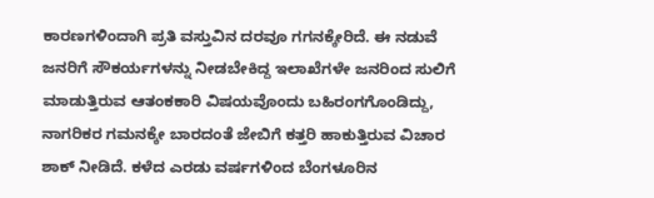ಕಾರಣಗಳಿಂದಾಗಿ ಪ್ರತಿ ವಸ್ತುವಿನ ದರವೂ ಗಗನಕ್ಕೇರಿದೆ. ಈ ನಡುವೆ ಜನರಿಗೆ ಸೌಕರ್ಯಗಳನ್ನು ನೀಡಬೇಕಿದ್ದ ಇಲಾಖೆಗಳೇ ಜನರಿಂದ ಸುಲಿಗೆ ಮಾಡುತ್ತಿರುವ ಆತಂಕಕಾರಿ ವಿಷಯವೊಂದು ಬಹಿರಂಗಗೊಂಡಿದ್ದು, ನಾಗರಿಕರ ಗಮನಕ್ಕೇ ಬಾರದಂತೆ ಜೇಬಿಗೆ ಕತ್ತರಿ ಹಾಕುತ್ತಿರುವ ವಿಚಾರ ಶಾಕ್ ನೀಡಿದೆ. ಕಳೆದ ಎರಡು ವರ್ಷಗಳಿಂದ‌ ಬೆಂಗಳೂರಿನ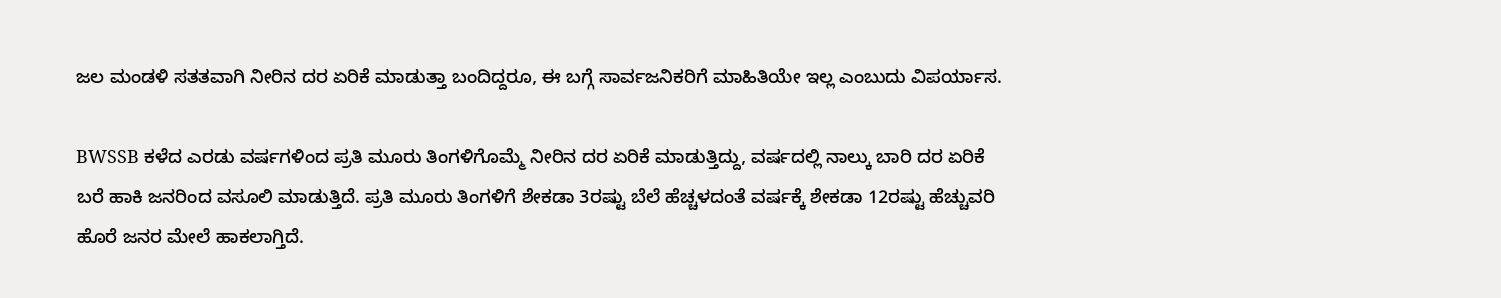ಜಲ ಮಂಡಳಿ ಸತತವಾಗಿ ನೀರಿನ ದರ ಏರಿಕೆ ಮಾಡುತ್ತಾ ಬಂದಿದ್ದರೂ, ಈ ಬಗ್ಗೆ ಸಾರ್ವಜನಿಕರಿಗೆ ಮಾಹಿತಿಯೇ ಇಲ್ಲ ಎಂಬುದು ವಿಪರ್ಯಾಸ.

BWSSB ಕಳೆದ ಎರಡು ವರ್ಷಗಳಿಂದ‌ ಪ್ರತಿ‌ ಮೂರು ತಿಂಗಳಿಗೊಮ್ಮೆ ನೀರಿನ ದರ ಏರಿಕೆ ಮಾಡುತ್ತಿದ್ದು, ವರ್ಷದಲ್ಲಿ ನಾಲ್ಕು ಬಾರಿ ದರ ಏರಿಕೆ ಬರೆ ಹಾಕಿ ಜನರಿಂದ ವಸೂಲಿ ಮಾಡುತ್ತಿದೆ. ಪ್ರತಿ ಮೂರು ತಿಂಗಳಿಗೆ ಶೇಕಡಾ 3ರಷ್ಟು ಬೆಲೆ ಹೆಚ್ಚಳದಂತೆ ವರ್ಷಕ್ಕೆ ಶೇಕಡಾ 12ರಷ್ಟು ಹೆಚ್ಚುವರಿ ಹೊರೆ ಜನರ ಮೇಲೆ ಹಾಕಲಾಗ್ತಿದೆ.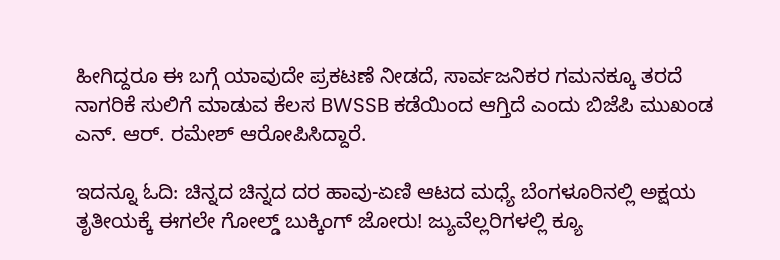ಹೀಗಿದ್ದರೂ ಈ ಬಗ್ಗೆ ಯಾವುದೇ ಪ್ರಕಟಣೆ ನೀಡದೆ, ಸಾರ್ವಜನಿಕರ ಗಮನಕ್ಕೂ ತರದೆ ನಾಗರಿಕೆ ಸುಲಿಗೆ ಮಾಡುವ ಕೆಲಸ BWSSB ಕಡೆಯಿಂದ ಆಗ್ತಿದೆ ಎಂದು ಬಿಜೆಪಿ ಮುಖಂಡ ಎನ್. ಆರ್. ರಮೇಶ್ ಆರೋಪಿಸಿದ್ದಾರೆ.

ಇದನ್ನೂ ಓದಿ: ಚಿನ್ನದ ಚಿನ್ನದ ದರ ಹಾವು-ಏಣಿ ಆಟದ ಮಧ್ಯೆ ಬೆಂಗಳೂರಿನಲ್ಲಿ ಅಕ್ಷಯ ತೃತೀಯಕ್ಕೆ ಈಗಲೇ ಗೋಲ್ಡ್ ಬುಕ್ಕಿಂಗ್ ಜೋರು! ಜ್ಯುವೆಲ್ಲರಿಗಳಲ್ಲಿ ಕ್ಯೂ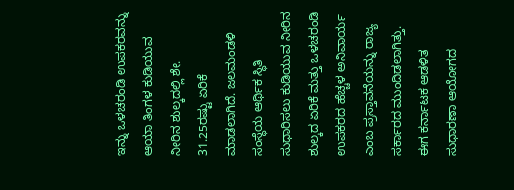ಇನ್ನು ಒಳಚರಂಡಿ ಉಪಕರವನ್ನು ಆಯಾ ತಿಂಗಳ ಕುಡಿಯುವ ನೀರಿನ ಶುಲ್ಕದಲ್ಲಿ ಶೇ. 31.25ರಷ್ಟು ಏರಿಕೆ ಮಾಡಲಾಗಿದೆ. ಜಲಮಂಡಳಿ ಸಂಸ್ಥೆಯ ಆರ್ಥಿಕ ಸ್ಥಿತಿ ಸುಧಾರಿಸಲು ಕುಡಿಯುವ ನೀರಿನ ಶುಲ್ಕದ ಏರಿಕೆ ಮತ್ತು ಒಳಚರಂಡಿ ಉಪಕರದ ಹೆಚ್ಚಳ ಅನಿವಾರ್ಯ ಎಂಬ ಪ್ರಸ್ತಾವನೆಯನ್ನು ರಾಜ್ಯ ಸರ್ಕಾರದ ಮುಂದಿಡಲಾಗಿತ್ತು. ಈಗ ಕರ್ನಾಟಕ ಆಡಳಿತ ಸುಧಾರಣಾ ಆಯೋಗದ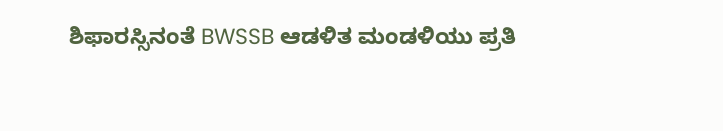ಶಿಫಾರಸ್ಸಿನಂತೆ BWSSB ಆಡಳಿತ ಮಂಡಳಿಯು ಪ್ರತಿ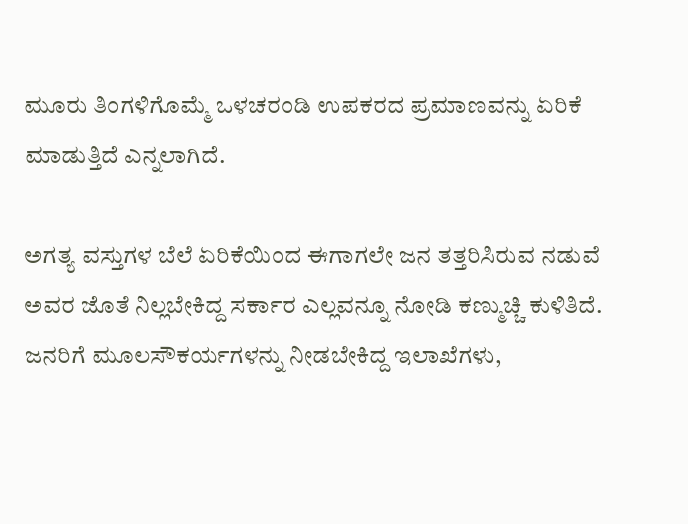ಮೂರು ತಿಂಗಳಿಗೊಮ್ಮೆ ಒಳಚರಂಡಿ ಉಪಕರದ ಪ್ರಮಾಣವನ್ನು ಏರಿಕೆ ಮಾಡುತ್ತಿದೆ ಎನ್ನಲಾಗಿದೆ.

ಅಗತ್ಯ ವಸ್ತುಗಳ ಬೆಲೆ ಏರಿಕೆಯಿಂದ ಈಗಾಗಲೇ ಜನ ತತ್ತರಿಸಿರುವ ನಡುವೆ ಅವರ ಜೊತೆ ನಿಲ್ಲಬೇಕಿದ್ದ ಸರ್ಕಾರ ಎಲ್ಲವನ್ನೂ ನೋಡಿ ಕಣ್ಮುಚ್ಚಿ ಕುಳಿತಿದೆ. ಜನರಿಗೆ ಮೂಲಸೌಕರ್ಯಗಳನ್ನು ನೀಡಬೇಕಿದ್ದ ಇಲಾಖೆಗಳು,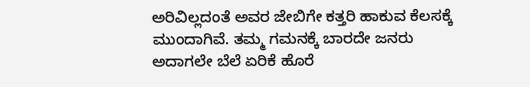ಅರಿವಿಲ್ಲದಂತೆ ಅವರ ಜೇಬಿಗೇ ಕತ್ತರಿ ಹಾಕುವ ಕೆಲಸಕ್ಕೆ ಮುಂದಾಗಿವೆ. ತಮ್ಮ ಗಮನಕ್ಕೆ ಬಾರದೇ ಜನರು ಅದಾಗಲೇ ಬೆಲೆ ಏರಿಕೆ ಹೊರೆ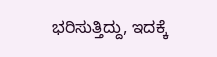ಭರಿಸುತ್ತಿದ್ದು, ಇದಕ್ಕೆ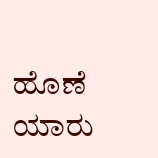ಹೊಣೆ ಯಾರು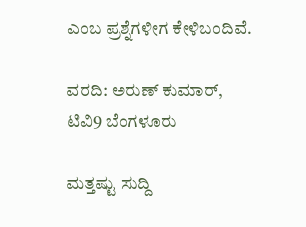ಎಂಬ ಪ್ರಶ್ನೆಗಳೀಗ ಕೇಳಿಬಂದಿವೆ.

ವರದಿ: ಅರುಣ್ ಕುಮಾರ್, ಟಿವಿ9 ಬೆಂಗಳೂರು

ಮತ್ತಷ್ಟು ಸುದ್ದಿ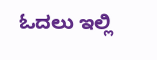ಓದಲು ಇಲ್ಲಿ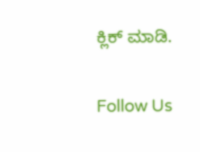ಕ್ಲಿಕ್ ಮಾಡಿ.

Follow Us